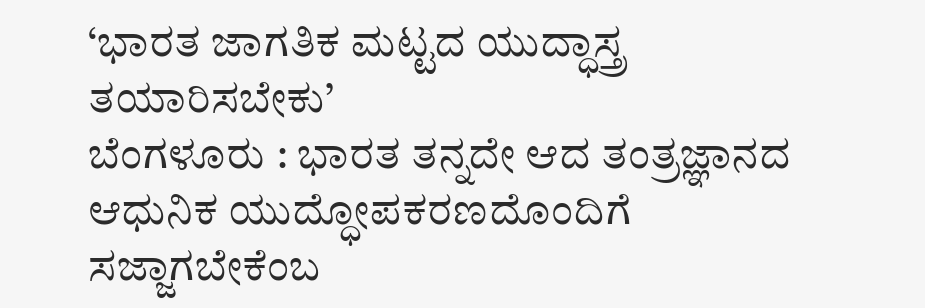‘ಭಾರತ ಜಾಗತಿಕ ಮಟ್ಟದ ಯುದ್ಧಾಸ್ತ್ರ ತಯಾರಿಸಬೇಕು’
ಬೆಂಗಳೂರು : ಭಾರತ ತನ್ನದೇ ಆದ ತಂತ್ರಜ್ಞಾನದ ಆಧುನಿಕ ಯುದ್ಧೋಪಕರಣದೊಂದಿಗೆ ಸಜ್ಜಾಗಬೇಕೆಂಬ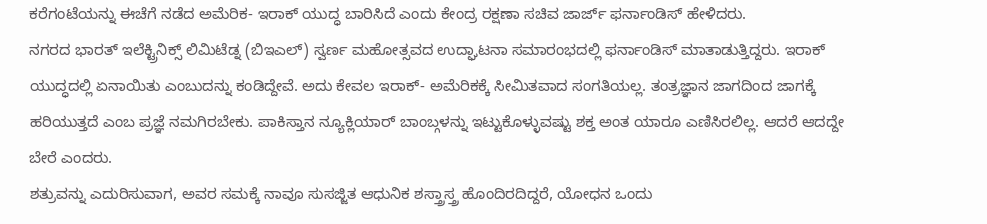ಕರೆಗಂಟೆಯನ್ನು ಈಚೆಗೆ ನಡೆದ ಅಮೆರಿಕ- ಇರಾಕ್ ಯುದ್ಧ ಬಾರಿಸಿದೆ ಎಂದು ಕೇಂದ್ರ ರಕ್ಷಣಾ ಸಚಿವ ಜಾರ್ಜ್ ಫರ್ನಾಂಡಿಸ್ ಹೇಳಿದರು.
ನಗರದ ಭಾರತ್ ಇಲೆಕ್ಟ್ರಿನಿಕ್ಸ್ ಲಿಮಿಟೆಡ್ನ (ಬಿಇಎಲ್) ಸ್ವರ್ಣ ಮಹೋತ್ಸವದ ಉದ್ಘಾಟನಾ ಸಮಾರಂಭದಲ್ಲಿ ಫರ್ನಾಂಡಿಸ್ ಮಾತಾಡುತ್ತಿದ್ದರು. ಇರಾಕ್ ಯುದ್ಧದಲ್ಲಿ ಏನಾಯಿತು ಎಂಬುದನ್ನು ಕಂಡಿದ್ದೇವೆ. ಅದು ಕೇವಲ ಇರಾಕ್- ಅಮೆರಿಕಕ್ಕೆ ಸೀಮಿತವಾದ ಸಂಗತಿಯಲ್ಲ. ತಂತ್ರಜ್ಞಾನ ಜಾಗದಿಂದ ಜಾಗಕ್ಕೆ ಹರಿಯುತ್ತದೆ ಎಂಬ ಪ್ರಜ್ಞೆ ನಮಗಿರಬೇಕು. ಪಾಕಿಸ್ತಾನ ನ್ಯೂಕ್ಲಿಯಾರ್ ಬಾಂಬ್ಗಳನ್ನು ಇಟ್ಟುಕೊಳ್ಳುವಷ್ಟು ಶಕ್ತ ಅಂತ ಯಾರೂ ಎಣಿಸಿರಲಿಲ್ಲ. ಆದರೆ ಆದದ್ದೇ ಬೇರೆ ಎಂದರು.
ಶತ್ರುವನ್ನು ಎದುರಿಸುವಾಗ, ಅವರ ಸಮಕ್ಕೆ ನಾವೂ ಸುಸಜ್ಜಿತ ಆಧುನಿಕ ಶಸ್ತ್ರಾಸ್ತ್ರ ಹೊಂದಿರದಿದ್ದರೆ, ಯೋಧನ ಒಂದು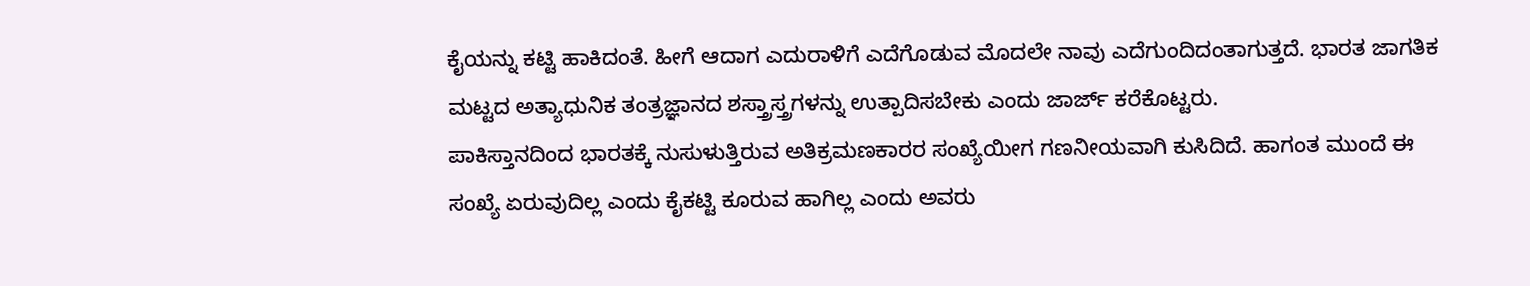ಕೈಯನ್ನು ಕಟ್ಟಿ ಹಾಕಿದಂತೆ. ಹೀಗೆ ಆದಾಗ ಎದುರಾಳಿಗೆ ಎದೆಗೊಡುವ ಮೊದಲೇ ನಾವು ಎದೆಗುಂದಿದಂತಾಗುತ್ತದೆ. ಭಾರತ ಜಾಗತಿಕ ಮಟ್ಟದ ಅತ್ಯಾಧುನಿಕ ತಂತ್ರಜ್ಞಾನದ ಶಸ್ತ್ರಾಸ್ತ್ರಗಳನ್ನು ಉತ್ಪಾದಿಸಬೇಕು ಎಂದು ಜಾರ್ಜ್ ಕರೆಕೊಟ್ಟರು.
ಪಾಕಿಸ್ತಾನದಿಂದ ಭಾರತಕ್ಕೆ ನುಸುಳುತ್ತಿರುವ ಅತಿಕ್ರಮಣಕಾರರ ಸಂಖ್ಯೆಯೀಗ ಗಣನೀಯವಾಗಿ ಕುಸಿದಿದೆ. ಹಾಗಂತ ಮುಂದೆ ಈ ಸಂಖ್ಯೆ ಏರುವುದಿಲ್ಲ ಎಂದು ಕೈಕಟ್ಟಿ ಕೂರುವ ಹಾಗಿಲ್ಲ ಎಂದು ಅವರು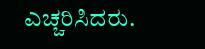ಎಚ್ಚರಿಸಿದರು.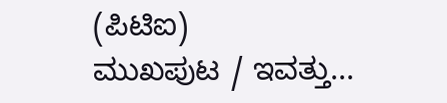(ಪಿಟಿಐ)
ಮುಖಪುಟ / ಇವತ್ತು...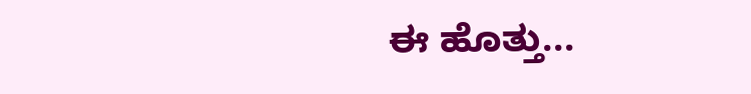ಈ ಹೊತ್ತು...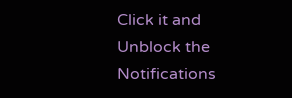Click it and Unblock the Notifications